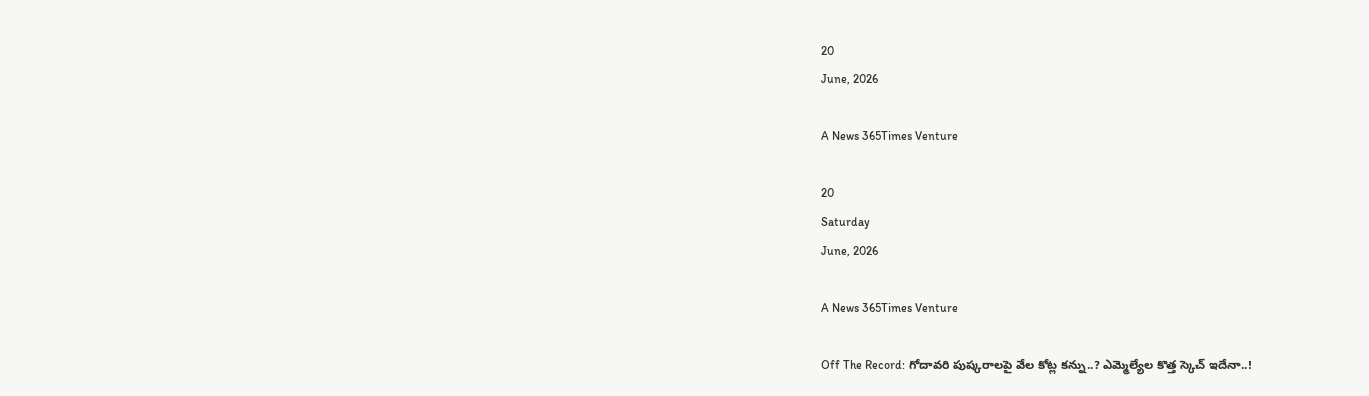20
June, 2026

A News 365Times Venture

20
Saturday
June, 2026

A News 365Times Venture

Off The Record: గోదావరి పుష్కరాలపై వేల కోట్ల కన్ను..? ఎమ్మెల్యేల కొత్త స్కెచ్ ఇదేనా..!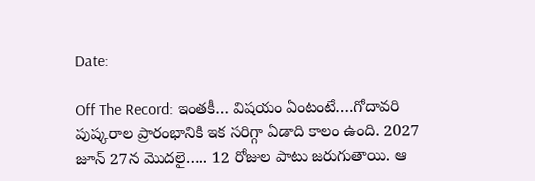Date:

Off The Record: ఇంతకీ… విషయం ఏంటంటే….గోదావరి పుష్కరాల ప్రారంభానికి ఇక సరిగ్గా ఏడాది కాలం ఉంది. 2027 జూన్ 27న మొదలై….. 12 రోజుల పాటు జరుగుతాయి. ఆ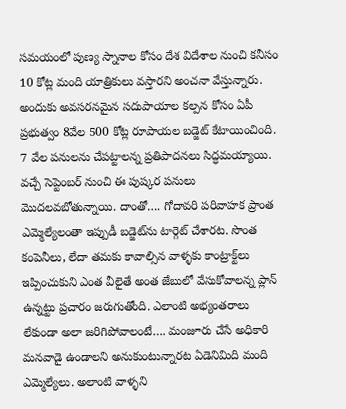సమయంలో పుణ్య స్నానాల కోసం దేశ విదేశాల నుంచి కనీసం 10 కోట్ల మంది యాత్రికులు వస్తారని అంచనా వేస్తున్నారు. అందుకు అవసరనమైన సదుపాయాల కల్పన కోసం ఏపీ ప్రభుత్వం 8వేల 500 కోట్ల రూపాయల బడ్జెట్‌ కేటాయించింది. 7 వేల పనులను చేపట్టాలన్న ప్రతిపాదనలు సిద్ధమయ్యాయి. వచ్చే సెప్టెంబర్ నుంచి ఈ పుష్కర పనులు మొదలవబోతున్నాయి. దాంతో…. గోదావరి పరివాహక ప్రాంత ఎమ్మెల్యేలంతా ఇప్పుడీ బడ్జెట్‌ను టార్గెట్ చేశారట. సొంత కంపెనీలు, లేదా తమకు కావాల్సిన వాళ్ళకు కాంట్రాక్ట్‌లు ఇప్పించుకుని ఎంత వీలైతే అంత జేబులో వేసుకోవాలన్న ప్లాన్‌ ఉన్నట్టు ప్రచారం జరుగుతోంది. ఎలాంటి అభ్యంతరాలు లేకుండా అలా జరిగిపోవాలంటే…. మంజూరు చేసే అధికారి మనవాడై ఉండాలని అనుకుంటున్నారట ఏడెనిమిది మంది ఎమ్మెల్యేలు. అలాంటి వాళ్ళని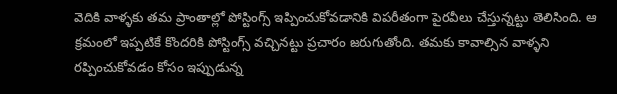వెదికి వాళ్ళకు తమ ప్రాంతాల్లో పోస్టింగ్స్‌ ఇప్పించుకోవడానికి విపరీతంగా పైరవీలు చేస్తున్నట్టు తెలిసింది. ఆ క్రమంలో ఇప్పటికే కొందరికి పోస్టింగ్స్‌ వచ్చినట్టు ప్రచారం జరుగుతోంది. తమకు కావాల్సిన వాళ్ళని రప్పించుకోవడం కోసం ఇప్పుడున్న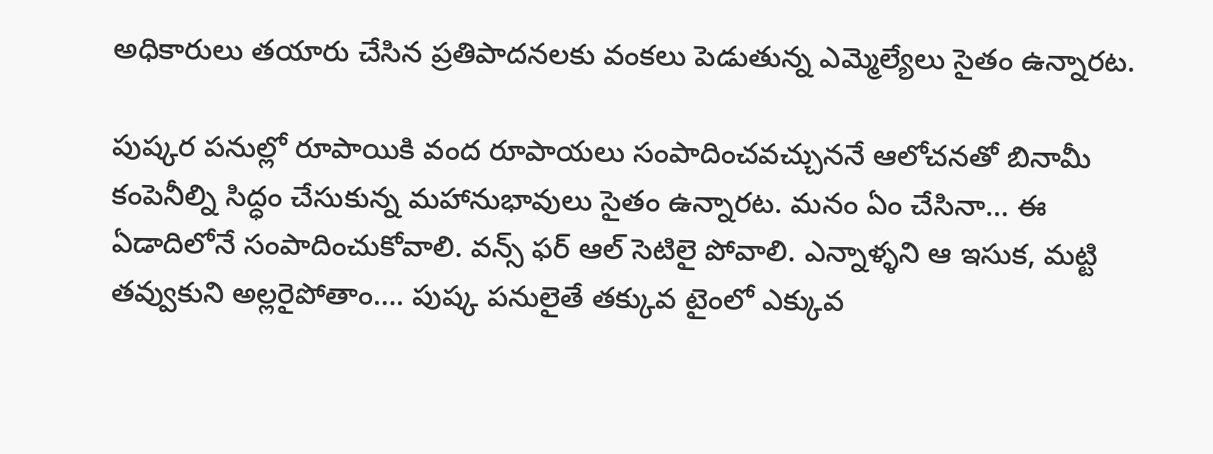అధికారులు తయారు చేసిన ప్రతిపాదనలకు వంకలు పెడుతున్న ఎమ్మెల్యేలు సైతం ఉన్నారట.

పుష్కర పనుల్లో రూ‌పాయికి వంద రూపాయలు సంపాదించవచ్చుననే ఆలోచనతో బినామీ కంపెనీల్ని సిద్ధం చేసుకున్న మహానుభావులు సైతం ఉన్నారట. మనం ఏం చేసినా… ఈ ఏడాదిలోనే సంపాదించుకోవాలి. వన్స్ ఫర్‌ ఆల్‌ సెటిలై పోవాలి. ఎన్నాళ్ళని ఆ ఇసుక, మట్టి తవ్వుకుని అల్లరైపోతాం…. పుష్క పనులైతే తక్కువ టైంలో ఎక్కువ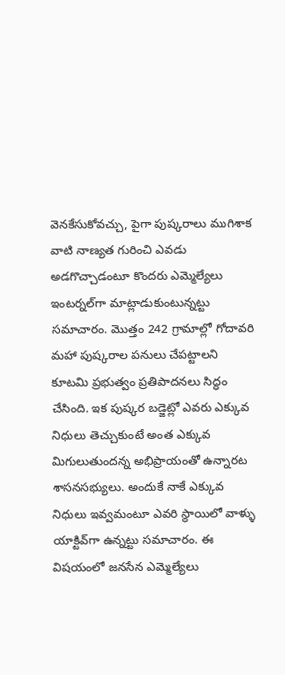వెనకేసుకోవచ్చు, పైగా పుష్కరాలు ముగిశాక వాటి నాణ్యత గురించి ఎవడు అడగొచ్చాడంటూ కొందరు ఎమ్మెల్యేలు ఇంటర్నల్‌గా మాట్లాడుకుంటున్నట్టు సమాచారం. మొత్తం 242 గ్రామాల్లో గోదావరి మహా పుష్కరాల పనులు చేపట్టాలని కూటమి ప్రభుత్వం ప్రతిపాదనలు సిద్ధం చేసింది. ఇక పుష్కర బడ్జెట్లో ఎవరు ఎక్కువ నిధులు తెచ్చుకుంటే అంత ఎక్కువ మిగులుతుందన్న అభిప్రాయంతో ఉన్నారట శాసనసభ్యులు. అందుకే నాకే ఎక్కువ నిధులు ఇవ్వమంటూ ఎవరి స్థాయిలో వాళ్ళు యాక్టివ్‌గా ఉన్నట్టు సమాచారం. ఈ విషయంలో జనసేన ఎమ్మెల్యేలు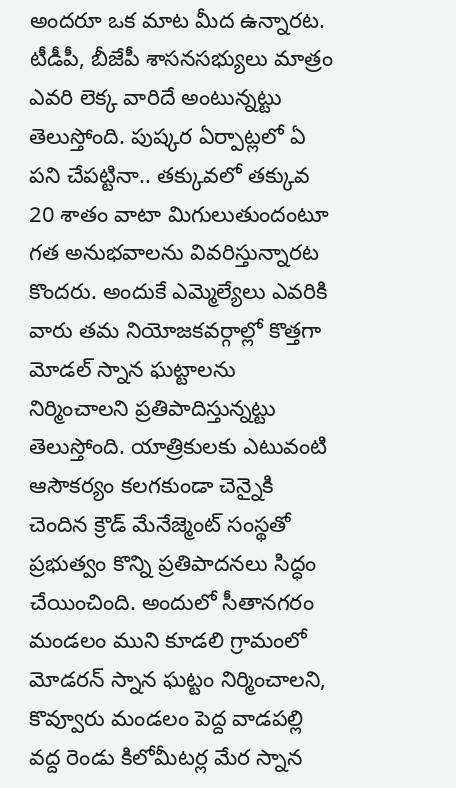అందరూ ఒక మాట మీద ఉన్నారట. టీడీపీ, బీజేపీ శాసనసభ్యులు మాత్రం ఎవరి లెక్క వారిదే అంటున్నట్టు తెలుస్తోంది. పుష్కర ఏర్పాట్లలో ఏ పని చేపట్టినా.. తక్కువలో తక్కువ 20 శాతం వాటా మిగులుతుందంటూ గత అనుభవాలను వివరిస్తున్నారట కొందరు. అందుకే ఎమ్మెల్యేలు ఎవరికి వారు తమ నియోజకవర్గాల్లో కొత్తగా మోడల్ స్నాన ఘట్టాలను నిర్మించాలని ప్రతిపాదిస్తున్నట్టు తెలుస్తోంది. యాత్రికులకు ఎటువంటి ఆసౌకర్యం కలగకుండా చెన్నైకి చెందిన క్రౌడ్ మేనేజ్మెంట్ సంస్థతో ప్రభుత్వం కొన్ని ప్రతిపాదనలు సిద్ధం చేయించింది. అందులో సీతానగరం మండలం ముని కూడలి గ్రామంలో మోడరన్ స్నాన ఘట్టం నిర్మించాలని, కొవ్వూరు మండలం పెద్ద వాడపల్లి వద్ద రెండు కిలోమీటర్ల మేర స్నాన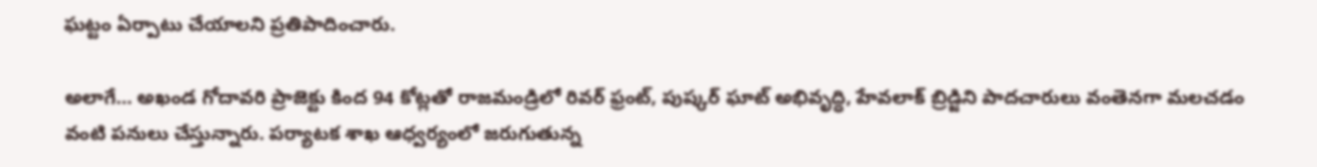ఘట్టం ఏర్పాటు చేయాలని ప్రతిపాదించారు.

అలాగే… అఖండ గోదావరి ప్రాజెక్టు కింద 94 కోట్లతో రాజమండ్రిలో రివర్ ఫ్రంట్, పుష్కర్ ఘాట్ అభివృద్ధి, హేవలాక్ బ్రిడ్జిని పాదచారులు వంతెనగా మలచడం వంటి పనులు చేస్తున్నారు. పర్యాటక శాఖ ఆధ్వర్యంలో జరుగుతున్న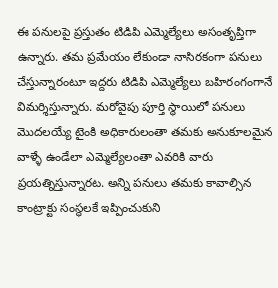ఈ పనులపై ప్రస్తుతం టిడిపి ఎమ్మెల్యేలు అసంతృప్తిగా ఉన్నారు. తమ ప్రమేయం లేకుండా నాసిరకంగా పనులు చేస్తున్నారంటూ ఇద్దరు టిడిపి ఎమ్మెల్యేలు బహిరంగంగానే విమర్శిస్తున్నారు. మరోవైపు పూర్తి స్థాయిలో పనులు మొదలయ్యే టైంకి అధికారులంతా తమకు అనుకూలమైన వాళ్ళే ఉండేలా ఎమ్మెల్యేలంతా ఎవరికి వారు ప్రయత్నిస్తున్నారట. అన్ని పనులు తమకు కావాల్సిన కాంట్రాక్టు సంస్థలకే ఇప్పించుకుని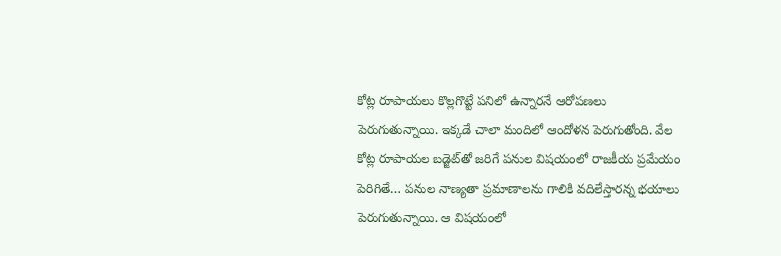కోట్ల రూపాయలు కొల్లగొట్టే పనిలో ఉన్నారనే ఆరోపణలు పెరుగుతున్నాయి. ఇక్కడే చాలా మందిలో ఆందోళన పెరుగుతోంది. వేల కోట్ల రూపాయల బడ్జెట్‌తో జరిగే పనుల విషయంలో రాజకీయ ప్రమేయం పెరిగితే… పనుల నాణ్యతా ప్రమాణాలను గాలికి వదిలేస్తారన్న భయాలు పెరుగుతున్నాయి. ఆ విషయంలో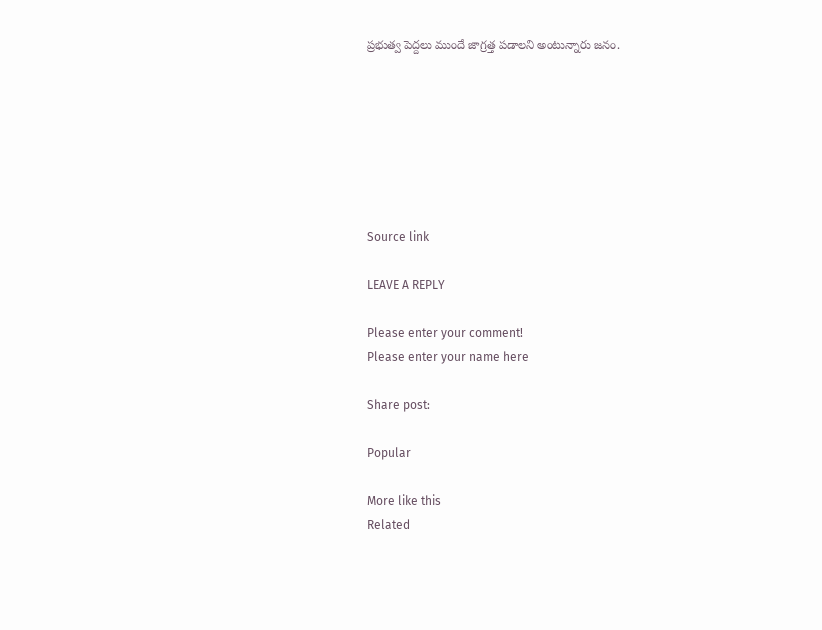ప్రభుత్వ పెద్దలు ముందే జాగ్రత్త పడాలని అంటున్నారు జనం.







Source link

LEAVE A REPLY

Please enter your comment!
Please enter your name here

Share post:

Popular

More like this
Related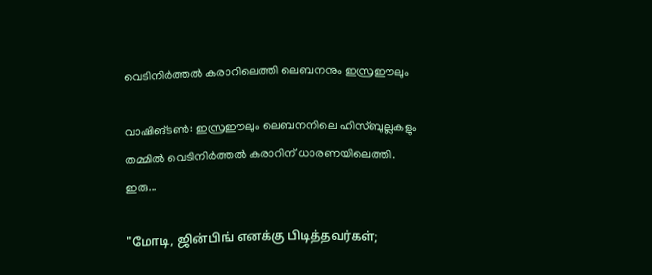വെടിനിര്‍ത്തല്‍ കരാറിലെത്തി ലെബനനും ഇസ്രഈലും

വാഷിങ്ടണ്‍: ഇസ്രഈലും ലെബനനിലെ ഹിസ്ബുല്ലകളും തമ്മില്‍ വെടിനിര്‍ത്തല്‍ കരാറിന് ധാരണയിലെത്തി. ഇരു...

"மோடி, ஜின்பிங் எனக்கு பிடித்தவர்கள்;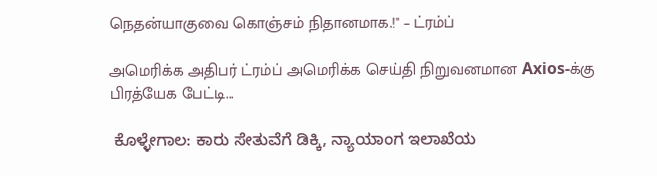நெதன்யாகுவை கொஞ்சம் நிதானமாக.!" – ட்ரம்ப்

அமெரிக்க அதிபர் ட்ரம்ப் அமெரிக்க செய்தி நிறுவனமான Axios-க்கு பிரத்யேக பேட்டி...

 ಕೊಳ್ಳೇಗಾಲ: ಕಾರು ಸೇತುವೆಗೆ ಡಿಕ್ಕಿ, ನ್ಯಾಯಾಂಗ ಇಲಾಖೆಯ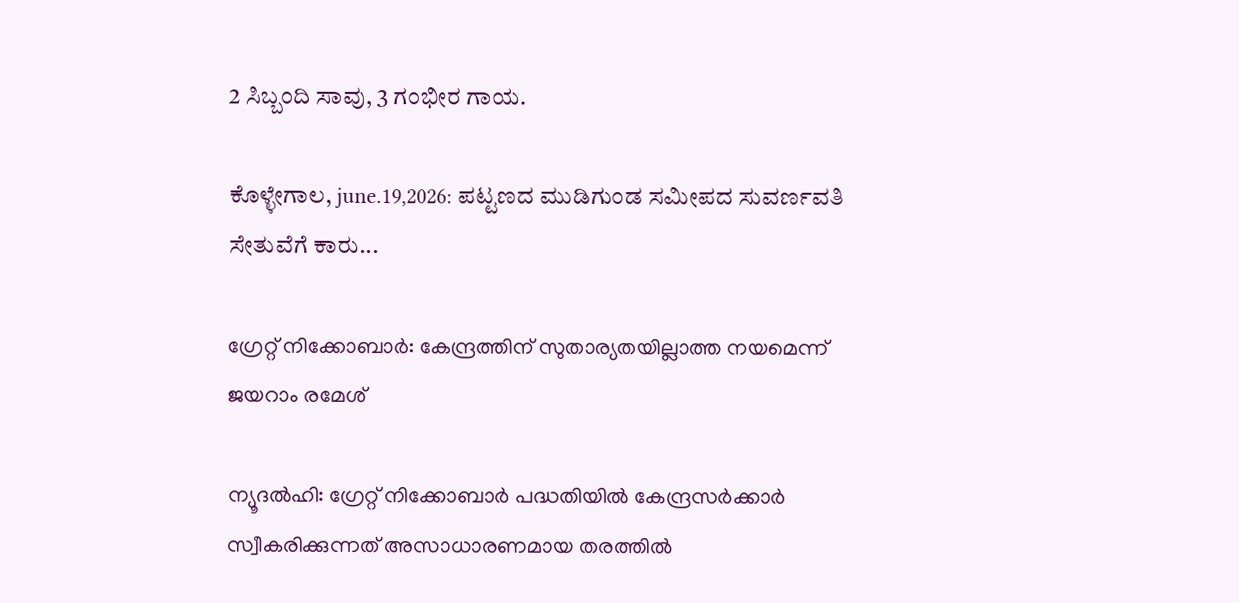2 ಸಿಬ್ಬಂದಿ ಸಾವು, 3 ಗಂಭೀರ ಗಾಯ.

ಕೊಳ್ಳೇಗಾಲ, june.19,2026: ಪಟ್ಟಣದ ಮುಡಿಗುಂಡ ಸಮೀಪದ ಸುವರ್ಣವತಿ ಸೇತುವೆಗೆ ಕಾರು...

ഗ്രേറ്റ് നിക്കോബാര്‍: കേന്ദ്രത്തിന് സുതാര്യതയില്ലാത്ത നയമെന്ന് ജയറാം രമേശ്

ന്യൂദല്‍ഹി: ഗ്രേറ്റ് നിക്കോബാര്‍ പദ്ധതിയില്‍ കേന്ദ്രസര്‍ക്കാര്‍ സ്വീകരിക്കുന്നത് അസാധാരണമായ തരത്തില്‍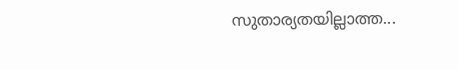സുതാര്യതയില്ലാത്ത...